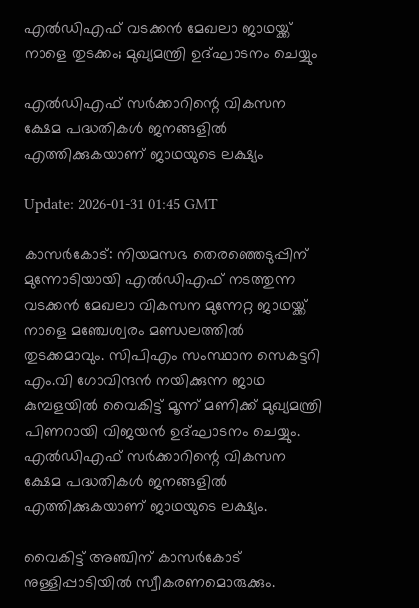എൽഡിഎഫ്‌ വടക്കൻ മേഖലാ ജാഥയ്ക്ക് നാളെ തുടക്കം; മുഖ്യമന്ത്രി ഉദ്ഘാടനം ചെയ്യും

എൽഡിഎഫ് സർക്കാറിന്റെ വികസന ക്ഷേമ പദ്ധതികൾ ജനങ്ങളിൽ എത്തിക്കുകയാണ് ജാഥയുടെ ലക്ഷ്യം

Update: 2026-01-31 01:45 GMT

കാസർകോട്: നിയമസഭ തെരഞ്ഞെടുപ്പിന് മുന്നോടിയായി എൽഡിഎഫ് നടത്തുന്ന വടക്കൻ മേഖലാ വികസന മുന്നേറ്റ ജാഥയ്ക്ക് നാളെ മഞ്ചേശ്വരം മണ്ഡലത്തിൽ തുടക്കമാവും. സിപിഎം സംസ്ഥാന സെകട്ടറി എം.വി ഗോവിന്ദൻ നയിക്കുന്ന ജാഥ കുമ്പളയിൽ വൈകിട്ട് മൂന്ന് മണിക്ക് മുഖ്യമന്ത്രി പിണറായി വിജയൻ ഉദ്ഘാടനം ചെയ്യും. എൽഡിഎഫ് സർക്കാറിന്റെ വികസന ക്ഷേമ പദ്ധതികൾ ജനങ്ങളിൽ എത്തിക്കുകയാണ് ജാഥയുടെ ലക്ഷ്യം.

വൈകിട്ട് അഞ്ചിന് കാസർകോട് നുള്ളിപ്പാടിയിൽ സ്വീകരണമൊരുക്കും.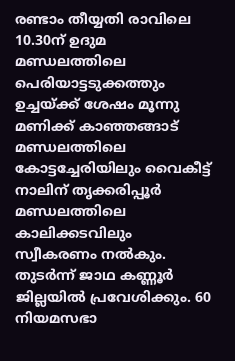രണ്ടാം തീയ്യതി രാവിലെ 10.30ന് ഉദുമ മണ്ഡലത്തിലെ പെരിയാട്ടടുക്കത്തും ഉച്ചയ്ക്ക് ശേഷം മൂന്നു മണിക്ക് കാഞ്ഞങ്ങാട് മണ്ഡലത്തിലെ കോട്ടച്ചേരിയിലും വൈകീട്ട് നാലിന് തൃക്കരിപ്പൂർ മണ്ഡലത്തിലെ കാലിക്കടവിലും സ്വീകരണം നൽകും. തുടർന്ന് ജാഥ കണ്ണൂർ ജില്ലയിൽ പ്രവേശിക്കും. 60 നിയമസഭാ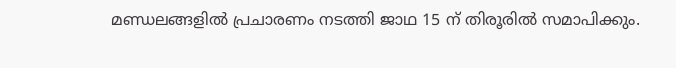മണ്ഡലങ്ങളിൽ പ്രചാരണം നടത്തി ജാഥ 15 ന് തിരൂരിൽ സമാപിക്കും.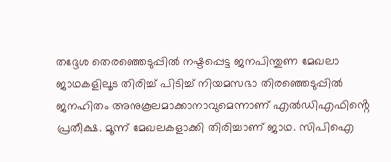തദ്ദേശ തെരഞ്ഞെടുപ്പിൽ നഷ്ടപ്പെട്ട ജനപിന്തുണ മേഖലാ ജാഥകളിലൂട തിരിച്ച് പിടിച്ച് നിയമസഭാ തിരഞ്ഞെടുപ്പിൽ ജനഹിതം അനുകൂലമാക്കാനാവുമെന്നാണ് എൽഡിഎഫിൻ്റെ പ്രതീക്ഷ. മൂന്ന് മേഖലകളാക്കി തിരിച്ചാണ് ജാഥ. സിപിഐ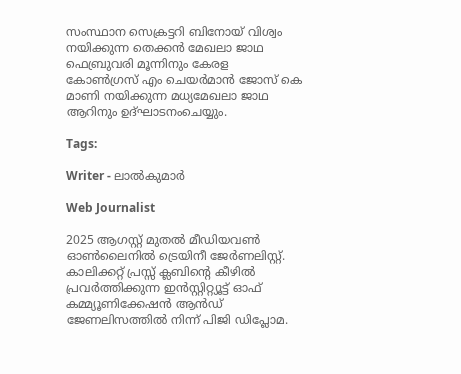സംസ്ഥാന സെക്രട്ടറി ബിനോയ്‌ വിശ്വം നയിക്കുന്ന തെക്കൻ മേഖലാ ജാഥ ഫെബ്രുവരി മൂന്നിനും കേരള കോൺഗ്രസ്‌ എം ചെയർമാൻ ജോസ്‌ കെ മാണി നയിക്കുന്ന മധ്യമേഖലാ ജാഥ ആറിനും ഉദ്‌ഘാടനംചെയ്യും.

Tags:

Writer - ലാൽകുമാർ

Web Journalist

2025 ആഗസ്റ്റ് മുതൽ മീഡിയവൺ ഓൺലൈനിൽ ട്രെയിനീ ജേർണലിസ്റ്റ്. കാലിക്കറ്റ് പ്രസ്സ് ക്ലബിന്റെ കീഴില്‍ പ്രവര്‍ത്തിക്കുന്ന ഇന്‍സ്റ്റിറ്റ്യൂട്ട് ഓഫ് കമ്മ്യൂണിക്കേഷന്‍ ആന്‍ഡ് ജേണലിസത്തിൽ നിന്ന് പിജി ഡിപ്ലോമ.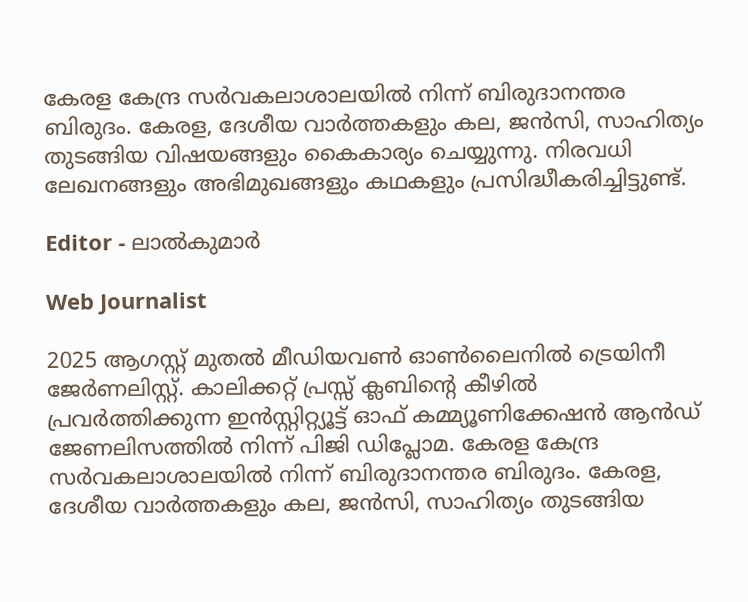കേരള കേന്ദ്ര സർവകലാശാലയിൽ നിന്ന് ബിരുദാനന്തര ബിരുദം. കേരള, ദേശീയ വാർത്തകളും കല, ജൻസി, സാഹിത്യം തുടങ്ങിയ വിഷയങ്ങളും കൈകാര്യം ചെയ്യുന്നു. നിരവധി ലേഖനങ്ങളും അഭിമുഖങ്ങളും കഥകളും പ്രസിദ്ധീകരിച്ചിട്ടുണ്ട്.

Editor - ലാൽകുമാർ

Web Journalist

2025 ആഗസ്റ്റ് മുതൽ മീഡിയവൺ ഓൺലൈനിൽ ട്രെയിനീ ജേർണലിസ്റ്റ്. കാലിക്കറ്റ് പ്രസ്സ് ക്ലബിന്റെ കീഴില്‍ പ്രവര്‍ത്തിക്കുന്ന ഇന്‍സ്റ്റിറ്റ്യൂട്ട് ഓഫ് കമ്മ്യൂണിക്കേഷന്‍ ആന്‍ഡ് ജേണലിസത്തിൽ നിന്ന് പിജി ഡിപ്ലോമ. കേരള കേന്ദ്ര സർവകലാശാലയിൽ നിന്ന് ബിരുദാനന്തര ബിരുദം. കേരള, ദേശീയ വാർത്തകളും കല, ജൻസി, സാഹിത്യം തുടങ്ങിയ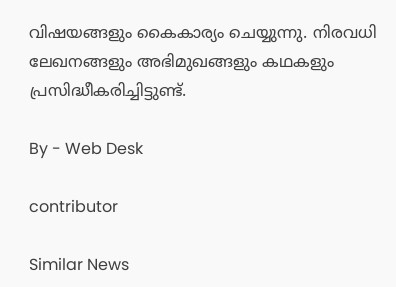വിഷയങ്ങളും കൈകാര്യം ചെയ്യുന്നു. നിരവധി ലേഖനങ്ങളും അഭിമുഖങ്ങളും കഥകളും പ്രസിദ്ധീകരിച്ചിട്ടുണ്ട്.

By - Web Desk

contributor

Similar News